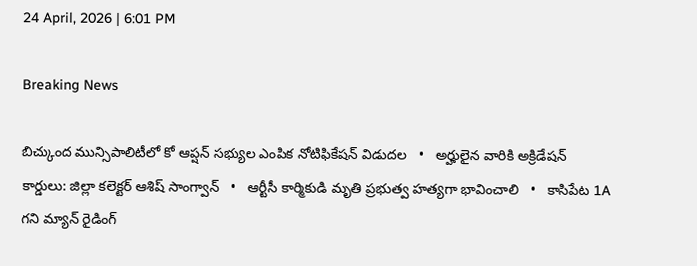24 April, 2026 | 6:01 PM

Breaking News

బిచ్కుంద మున్సిపాలిటీలో కో ఆప్షన్ సభ్యుల ఎంపిక నోటిఫికేషన్ విడుదల   •   అర్హులైన వారికి అక్రిడేషన్ కార్డులు: జిల్లా కలెక్టర్ ఆశిష్ సాంగ్వాన్   •   ఆర్టీసీ కార్మికుడి మృతి ప్రభుత్వ హత్యగా భావించాలి   •   కాసిపేట 1A గని మ్యాన్ రైడింగ్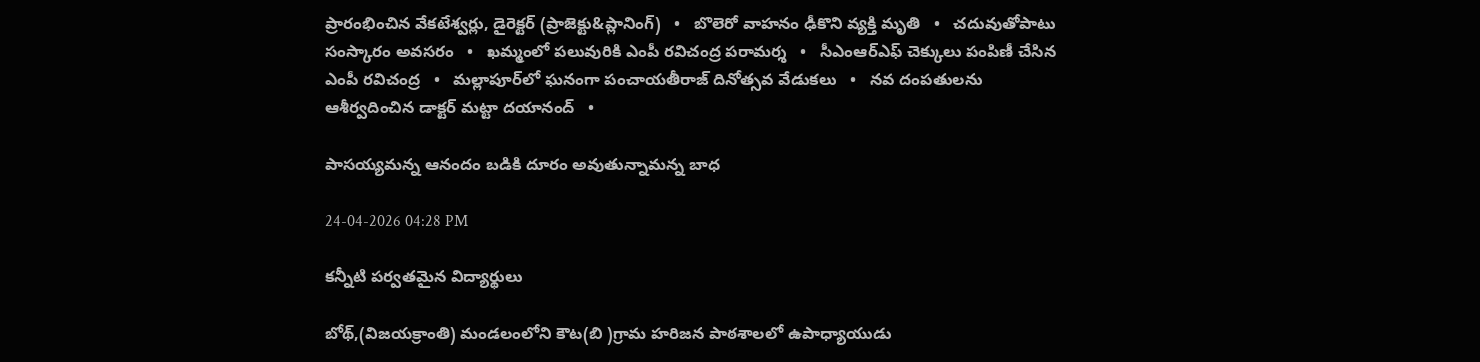ప్రారంభించిన వేకటేశ్వర్లు, డైరెక్టర్ (ప్రాజెక్టు&ప్లానింగ్)   •   బొలెరో వాహనం ఢీకొని వ్యక్తి మృతి   •   చదువుతోపాటు సంస్కారం అవసరం   •   ఖమ్మంలో పలువురికి ఎంపీ రవిచంద్ర పరామర్శ   •   సీఎంఆర్ఎఫ్ చెక్కులు పంపిణీ చేసిన ఎంపీ రవిచంద్ర   •   మల్లాపూర్‌లో ఘనంగా పంచాయతీరాజ్ దినోత్సవ వేడుకలు   •   నవ దంపతులను ఆశీర్వదించిన డాక్టర్ మట్టా దయానంద్   •

పాసయ్యమన్న ఆనందం బడికి దూరం అవుతున్నామన్న బాధ

24-04-2026 04:28 PM

కన్నీటి పర్వతమైన విద్యార్థులు

బోథ్,(విజయక్రాంతి) మండలంలోని కౌట(బి )గ్రామ హరిజన పాఠశాలలో ఉపాధ్యాయుడు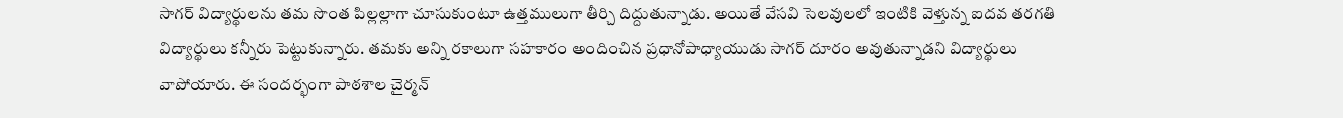సాగర్ విద్యార్థులను తమ సొంత పిల్లల్లాగా చూసుకుంటూ ఉత్తములుగా తీర్చి దిద్దుతున్నాడు. అయితే వేసవి సెలవులలో ఇంటికి వెళ్తున్న ఐదవ తరగతి విద్యార్థులు కన్నీరు పెట్టుకున్నారు. తమకు అన్ని రకాలుగా సహకారం అందించిన ప్రధానోపాధ్యాయుడు సాగర్ దూరం అవుతున్నాడని విద్యార్థులు వాపోయారు. ఈ సందర్భంగా పాఠశాల చైర్మన్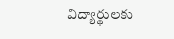విద్యార్థులకు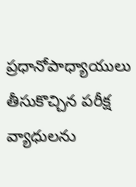ప్రధానోపాధ్యాయులు తీసుకొచ్చిన పరీక్ష వ్యాధులను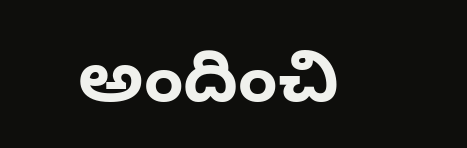అందించి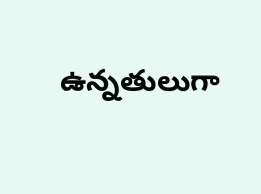ఉన్నతులుగా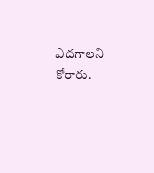ఎదగాలని కోరారు.